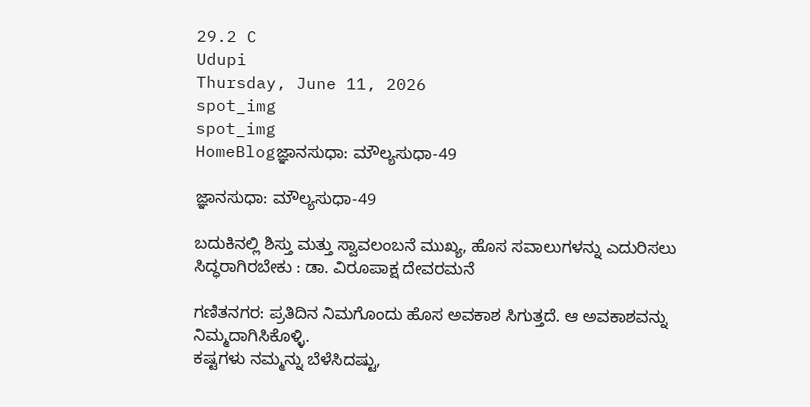29.2 C
Udupi
Thursday, June 11, 2026
spot_img
spot_img
HomeBlogಜ್ಞಾನಸುಧಾ: ಮೌಲ್ಯಸುಧಾ-49

ಜ್ಞಾನಸುಧಾ: ಮೌಲ್ಯಸುಧಾ-49

ಬದುಕಿನಲ್ಲಿ ಶಿಸ್ತು ಮತ್ತು ಸ್ವಾವಲಂಬನೆ ಮುಖ್ಯ, ಹೊಸ ಸವಾಲುಗಳನ್ನು ಎದುರಿಸಲು ಸಿದ್ಧರಾಗಿರಬೇಕು : ಡಾ. ವಿರೂಪಾಕ್ಷ ದೇವರಮನೆ

ಗಣಿತನಗರ: ಪ್ರತಿದಿನ ನಿಮಗೊಂದು ಹೊಸ ಅವಕಾಶ ಸಿಗುತ್ತದೆ. ಆ ಅವಕಾಶವನ್ನು ನಿಮ್ಮದಾಗಿಸಿಕೊಳ್ಳಿ.
ಕಷ್ಟಗಳು ನಮ್ಮನ್ನು ಬೆಳೆಸಿದಷ್ಟು,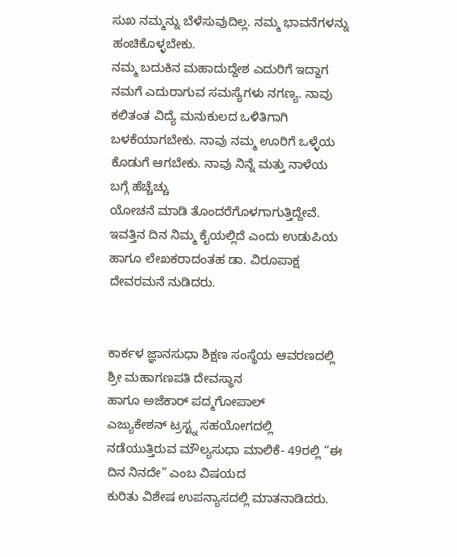ಸುಖ ನಮ್ಮನ್ನು ಬೆಳೆಸುವುದಿಲ್ಲ. ನಮ್ಮ ಭಾವನೆಗಳನ್ನು ಹಂಚಿಕೊಳ್ಳಬೇಕು.
ನಮ್ಮ ಬದುಕಿನ ಮಹಾದುದ್ದೇಶ ಎದುರಿಗೆ ಇದ್ದಾಗ ನಮಗೆ ಎದುರಾಗುವ ಸಮಸ್ಯೆಗಳು ನಗಣ್ಯ. ನಾವು ಕಲಿತಂತ ವಿದ್ಯೆ ಮನುಕುಲದ ಒಳಿತಿಗಾಗಿ ಬಳಕೆಯಾಗಬೇಕು. ನಾವು ನಮ್ಮ ಊರಿಗೆ ಒಳ್ಳೆಯ ಕೊಡುಗೆ ಆಗಬೇಕು. ನಾವು ನಿನ್ನೆ ಮತ್ತು ನಾಳೆಯ ಬಗ್ಗೆ ಹೆಚ್ಚೆಚ್ಚು
ಯೋಚನೆ ಮಾಡಿ ತೊಂದರೆಗೊಳಗಾಗುತ್ತಿದ್ದೇವೆ. ಇವತ್ತಿನ ದಿನ ನಿಮ್ಮ ಕೈಯಲ್ಲಿದೆ ಎಂದು ಉಡುಪಿಯ ಹಾಗೂ ಲೇಖಕರಾದಂತಹ ಡಾ. ವಿರೂಪಾಕ್ಷ ದೇವರಮನೆ ನುಡಿದರು.


ಕಾರ್ಕಳ ಜ್ಞಾನಸುಧಾ ಶಿಕ್ಷಣ ಸಂಸ್ಥೆಯ ಆವರಣದಲ್ಲಿ ಶ್ರೀ ಮಹಾಗಣಪತಿ ದೇವಸ್ಥಾನ
ಹಾಗೂ ಅಜೆಕಾರ್ ಪದ್ಮಗೋಪಾಲ್
ಎಜ್ಯುಕೇಶನ್ ಟ್ರಸ್ಟ್ನ ಸಹಯೋಗದಲ್ಲಿ ನಡೆಯುತ್ತಿರುವ ಮೌಲ್ಯಸುಧಾ ಮಾಲಿಕೆ- 49ರಲ್ಲಿ “ಈ ದಿನ ನಿನದೇ” ಎಂಬ ವಿಷಯದ
ಕುರಿತು ವಿಶೇಷ ಉಪನ್ಯಾಸದಲ್ಲಿ ಮಾತನಾಡಿದರು.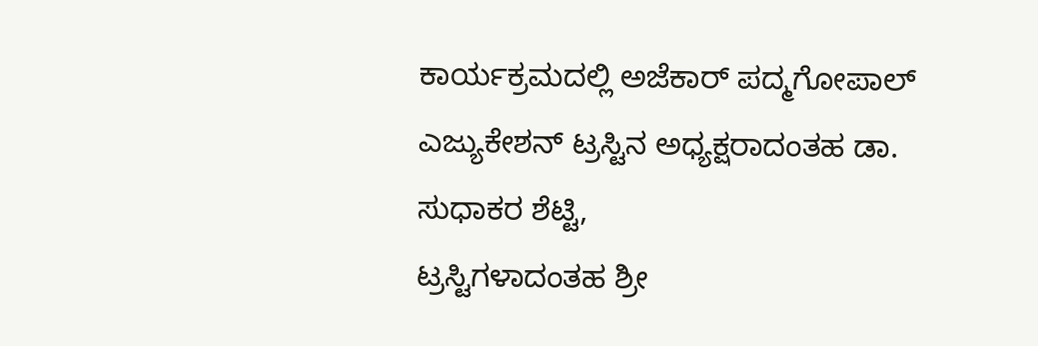ಕಾರ್ಯಕ್ರಮದಲ್ಲಿ ಅಜೆಕಾರ್ ಪದ್ಮಗೋಪಾಲ್ ಎಜ್ಯುಕೇಶನ್ ಟ್ರಸ್ಟಿನ ಅಧ್ಯಕ್ಷರಾದಂತಹ ಡಾ. ಸುಧಾಕರ ಶೆಟ್ಟಿ,
ಟ್ರಸ್ಟಿಗಳಾದಂತಹ ಶ್ರೀ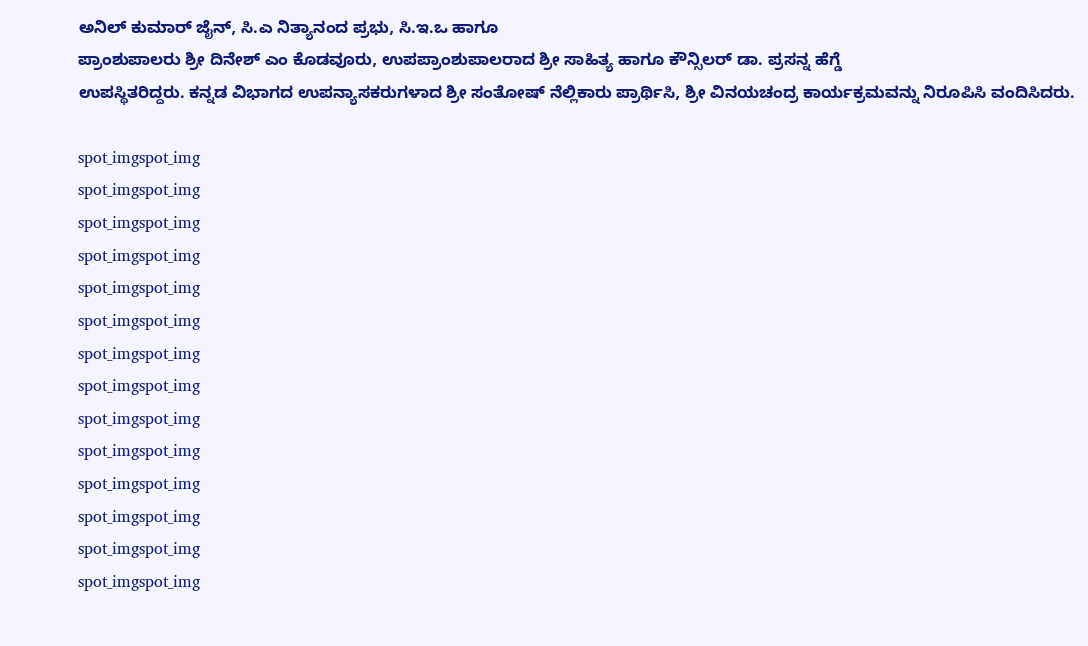ಅನಿಲ್ ಕುಮಾರ್ ಜೈನ್, ಸಿ.ಎ ನಿತ್ಯಾನಂದ ಪ್ರಭು, ಸಿ.ಇ.ಒ ಹಾಗೂ
ಪ್ರಾಂಶುಪಾಲರು ಶ್ರೀ ದಿನೇಶ್ ಎಂ ಕೊಡವೂರು, ಉಪಪ್ರಾಂಶುಪಾಲರಾದ ಶ್ರೀ ಸಾಹಿತ್ಯ ಹಾಗೂ ಕೌನ್ಸಿಲರ್ ಡಾ. ಪ್ರಸನ್ನ ಹೆಗ್ಡೆ
ಉಪಸ್ಥಿತರಿದ್ದರು. ಕನ್ನಡ ವಿಭಾಗದ ಉಪನ್ಯಾಸಕರುಗಳಾದ ಶ್ರೀ ಸಂತೋಷ್ ನೆಲ್ಲಿಕಾರು ಪ್ರಾರ್ಥಿಸಿ, ಶ್ರೀ ವಿನಯಚಂದ್ರ ಕಾರ್ಯಕ್ರಮವನ್ನು ನಿರೂಪಿಸಿ ವಂದಿಸಿದರು.

spot_imgspot_img
spot_imgspot_img
spot_imgspot_img
spot_imgspot_img
spot_imgspot_img
spot_imgspot_img
spot_imgspot_img
spot_imgspot_img
spot_imgspot_img
spot_imgspot_img
spot_imgspot_img
spot_imgspot_img
spot_imgspot_img
spot_imgspot_img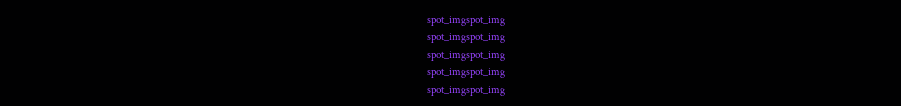spot_imgspot_img
spot_imgspot_img
spot_imgspot_img
spot_imgspot_img
spot_imgspot_img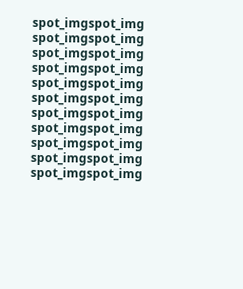spot_imgspot_img
spot_imgspot_img
spot_imgspot_img
spot_imgspot_img
spot_imgspot_img
spot_imgspot_img
spot_imgspot_img
spot_imgspot_img
spot_imgspot_img
spot_imgspot_img
spot_imgspot_img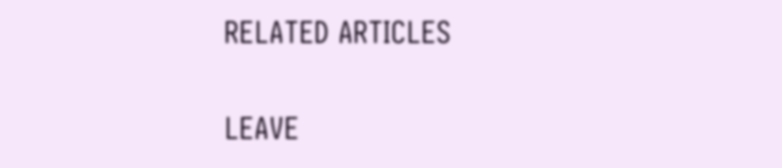RELATED ARTICLES

LEAVE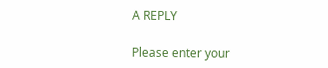A REPLY

Please enter your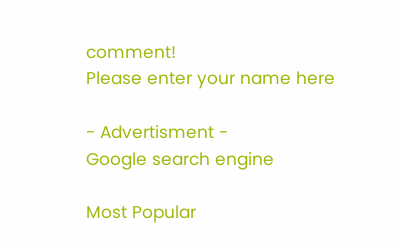comment!
Please enter your name here

- Advertisment -
Google search engine

Most Popular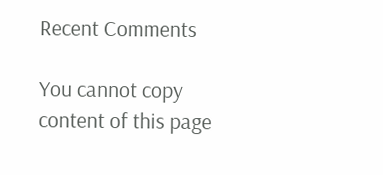Recent Comments

You cannot copy content of this page